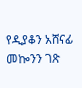የዲያቆን አሸናፊ መኰንን ገጽ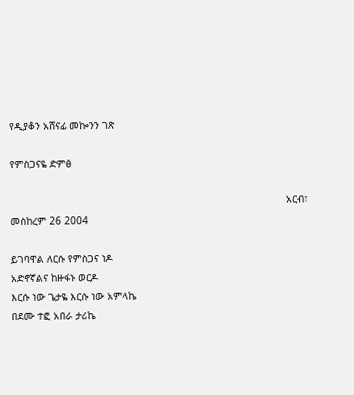የዲያቆን አሸናፊ መኰንን ገጽ

የምስጋናዬ ድምፅ

                                                                                            አርብ፣ መስከረም 26 2004

ይገባዋል ለርሱ የምስጋና ነዶ
አድኖኛልና ከዙፋኑ ወርዶ
እርሱ ነው ጌታዬ እርሱ ነው አምላኬ
በደሙ ተፎ አበራ ታሪኬ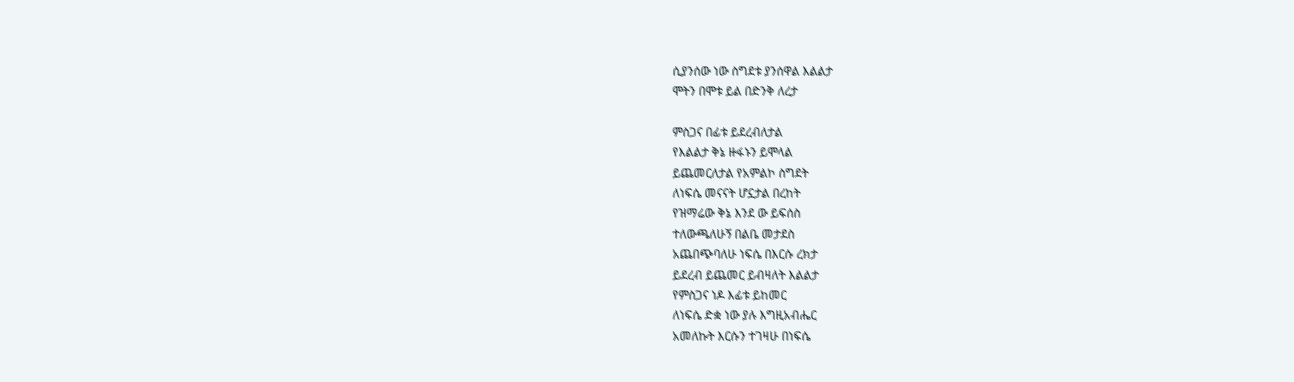ሲያንሰው ነው ስግደቱ ያንሰዋል እልልታ
ሞትን በሞቱ ይል በድንቅ ለረታ

ምስጋና በፊቱ ይደረብለታል
የእልልታ ቅኔ ዙፋኑን ይሞላል
ይጨመርለታል የአምልኮ ስግደት
ለነፍሴ መናናት ሆኗታል በረከት
የዝማሬው ቅኔ እንደ ው ይፍሰስ
ተለውጫለሁኝ በልቤ መታደስ
አጨበጭባለሁ ነፍሴ በእርሱ ረክታ
ይደረብ ይጨመር ይብዛለት እልልታ
የምስጋና ነዶ እፊቱ ይከመር
ለነፍሴ ድቋ ነው ያሉ እግዚአብሔር
አመለኩት እርሱን ተገዛሁ በነፍሴ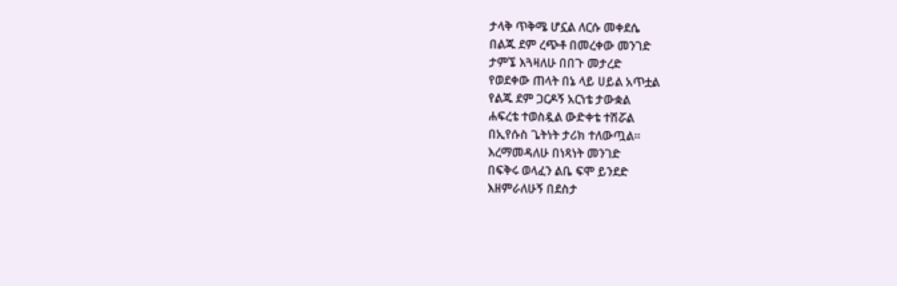ታላቅ ጥቅሜ ሆኗል ለርሱ መቀደሴ
በልጁ ደም ረጭቶ በመረቀው መንገድ
ታምኜ እጓዛለሁ በበጉ መታረድ
የወደቀው ጠላት በኔ ላይ ሀይል አጥቷል
የልጁ ደም ጋርዶኝ አርነቴ ታውቋል
ሐፍረቴ ተወስዷል ውድቀቴ ተሽሯል
በኢየሱስ ጌትነት ታሪክ ተለውጧል፡፡
እረማመዳለሁ በነጻነት መንገድ
በፍቅሩ ወላፈን ልቤ ፍሞ ይንደድ
እዘምራለሁኝ በደስታ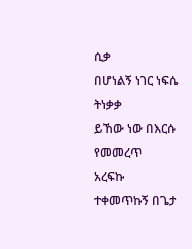ሲቃ
በሆነልኝ ነገር ነፍሴ ትነቃቃ
ይኸው ነው በእርሱ የመመረጥ
አረፍኩ ተቀመጥኩኝ በጌታ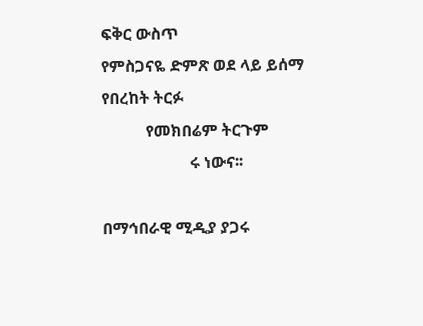ፍቅር ውስጥ
የምስጋናዬ ድምጽ ወደ ላይ ይሰማ
የበረከት ትርፉ
           የመክበሬም ትርጉም
                      ሩ ነውና፡፡

በማኅበራዊ ሚዲያ ያጋሩ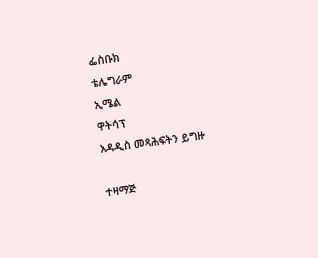ፌስቡክ
ቴሌግራም
ኢሜል
ዋትሳፕ
አዳዲስ መጻሕፍትን ይግዙ

ተዛማጅ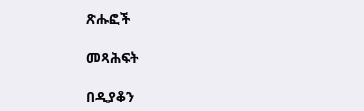ጽሑፎች

መጻሕፍት

በዲያቆን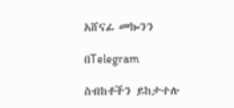አሸናፊ መኰንን

በTelegram

ስብከቶችን ይከታተሉ